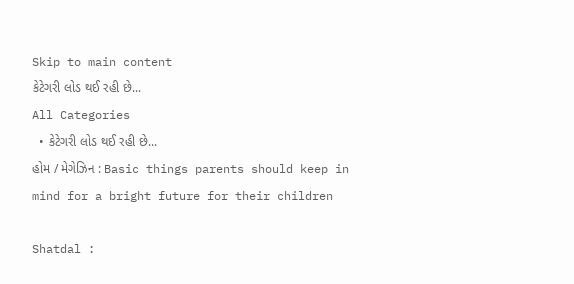Skip to main content
કેટેગરી લોડ થઈ રહી છે...
All Categories
  • કેટેગરી લોડ થઈ રહી છે...
હોમ / મેગેઝિન : Basic things parents should keep in mind for a bright future for their children

Shatdal :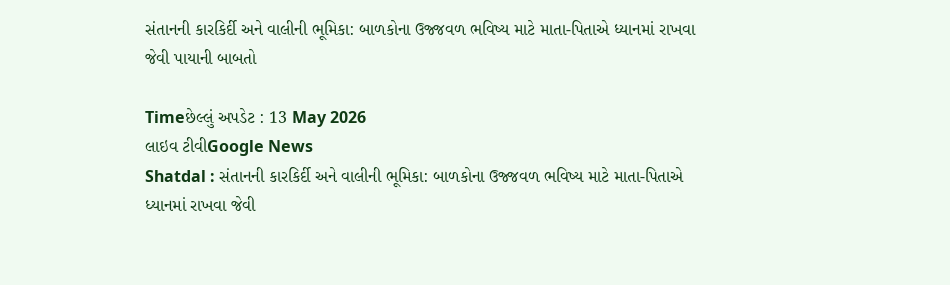સંતાનની કારકિર્દી અને વાલીની ભૂમિકા: બાળકોના ઉજ્જવળ ભવિષ્ય માટે માતા-પિતાએ ધ્યાનમાં રાખવા જેવી પાયાની બાબતો

Timeછેલ્લું અપડેટ : 13 May 2026
લાઇવ ટીવીGoogle News
Shatdal : સંતાનની કારકિર્દી અને વાલીની ભૂમિકા: બાળકોના ઉજ્જવળ ભવિષ્ય માટે માતા-પિતાએ ધ્યાનમાં રાખવા જેવી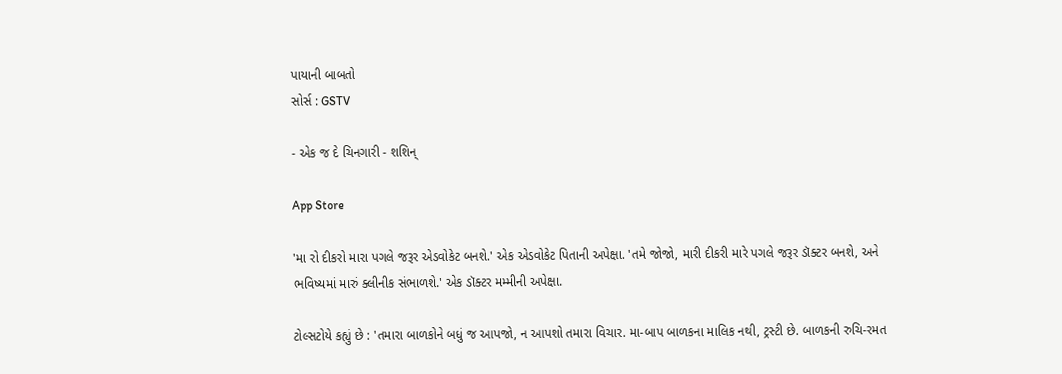પાયાની બાબતો
સોર્સ : GSTV

- એક જ દે ચિનગારી - શશિન્

App Store

'મા રો દીકરો મારા પગલે જરૂર એડવોકેટ બનશે.' એક એડવોકેટ પિતાની અપેક્ષા. 'તમે જોજો, મારી દીકરી મારે પગલે જરૂર ડૉક્ટર બનશે, અને ભવિષ્યમાં મારું ક્લીનીક સંભાળશે.' એક ડૉક્ટર મમ્મીની અપેક્ષા.

ટોલ્સટોયે કહ્યું છે : 'તમારા બાળકોને બધું જ આપજો, ન આપશો તમારા વિચાર. મા-બાપ બાળકના માલિક નથી, ટ્રસ્ટી છે. બાળકની રુચિ-રમત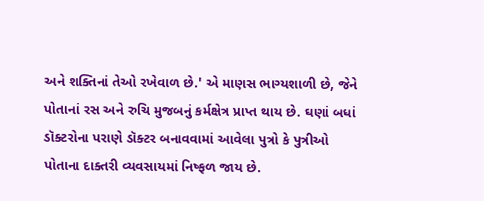અને શક્તિનાં તેઓ રખેવાળ છે.' એ માણસ ભાગ્યશાળી છે, જેને પોતાનાં રસ અને રુચિ મુજબનું કર્મક્ષેત્ર પ્રાપ્ત થાય છે. ઘણાં બધાં ડૉક્ટરોના પરાણે ડૉક્ટર બનાવવામાં આવેલા પુત્રો કે પુત્રીઓ પોતાના દાક્તરી વ્યવસાયમાં નિષ્ફળ જાય છે.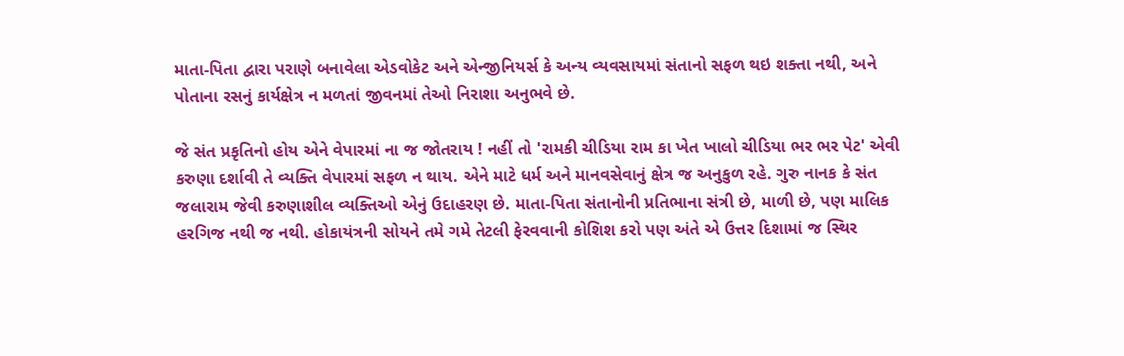માતા-પિતા દ્વારા પરાણે બનાવેલા એડવોકેટ અને એન્જીનિયર્સ કે અન્ય વ્યવસાયમાં સંતાનો સફળ થઇ શક્તા નથી, અને પોતાના રસનું કાર્યક્ષેત્ર ન મળતાં જીવનમાં તેઓ નિરાશા અનુભવે છે.

જે સંત પ્રકૃતિનો હોય એને વેપારમાં ના જ જોતરાય ! નહીં તો 'રામકી ચીડિયા રામ કા ખેત ખાલો ચીડિયા ભર ભર પેટ' એવી કરુણા દર્શાવી તે વ્યક્તિ વેપારમાં સફળ ન થાય. એને માટે ધર્મ અને માનવસેવાનું ક્ષેત્ર જ અનુકુળ રહે. ગુરુ નાનક કે સંત જલારામ જેવી કરુણાશીલ વ્યક્તિઓ એનું ઉદાહરણ છે. માતા-પિતા સંતાનોની પ્રતિભાના સંત્રી છે, માળી છે, પણ માલિક હરગિજ નથી જ નથી. હોકાયંત્રની સોયને તમે ગમે તેટલી ફેરવવાની કોશિશ કરો પણ અંતે એ ઉત્તર દિશામાં જ સ્થિર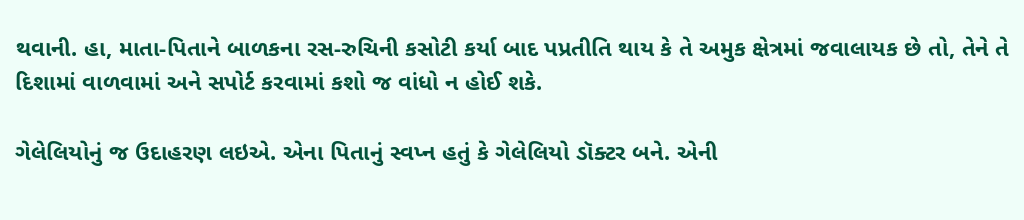થવાની. હા, માતા-પિતાને બાળકના રસ-રુચિની કસોટી કર્યા બાદ પપ્રતીતિ થાય કે તે અમુક ક્ષેત્રમાં જવાલાયક છે તો, તેને તે દિશામાં વાળવામાં અને સપોર્ટ કરવામાં કશો જ વાંધો ન હોઈ શકે.

ગેલેલિયોનું જ ઉદાહરણ લઇએ. એના પિતાનું સ્વપ્ન હતું કે ગેલેલિયો ડૉક્ટર બને. એની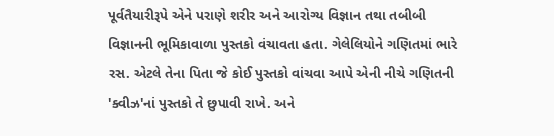પૂર્વતૈયારીરૂપે એને પરાણે શરીર અને આરોગ્ય વિજ્ઞાન તથા તબીબી વિજ્ઞાનની ભૂમિકાવાળા પુસ્તકો વંચાવતા હતા. ગેલેલિયોને ગણિતમાં ભારે રસ. એટલે તેના પિતા જે કોઈ પુસ્તકો વાંચવા આપે એની નીચે ગણિતની 'ક્વીઝ'નાં પુસ્તકો તે છુપાવી રાખે. અને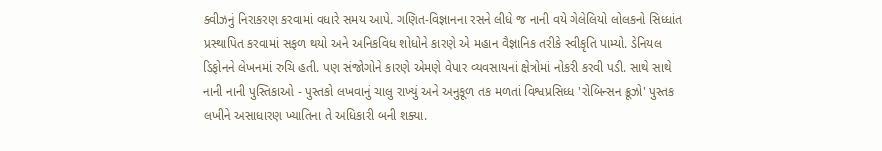ક્વીઝનું નિરાકરણ કરવામાં વધારે સમય આપે. ગણિત-વિજ્ઞાનના રસને લીધે જ નાની વયે ગેલેલિયો લોલકનો સિધ્ધાંત પ્રસ્થાપિત કરવામાં સફળ થયો અને અનિકવિધ શોધોને કારણે એ મહાન વૈજ્ઞાનિક તરીકે સ્વીકૃતિ પામ્યો. ડેનિયલ ડિફોનને લેખનમાં રુચિ હતી. પણ સંજોગોને કારણે એમણે વેપાર વ્યવસાયનાં ક્ષેત્રોમાં નોકરી કરવી પડી. સાથે સાથે નાની નાની પુસ્તિકાઓ - પુસ્તકો લખવાનું ચાલુ રાખ્યું અને અનુકૂળ તક મળતાં વિશ્વપ્રસિધ્ધ 'રોબિન્સન ક્રૂઝો' પુસ્તક લખીને અસાધારણ ખ્યાતિના તે અધિકારી બની શક્યા.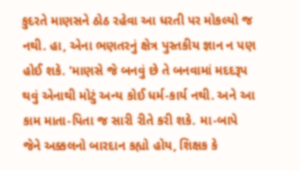કુદરતે માણસને ઠોઠ રહેવા આ ધરતી પર મોકલ્યો જ નથી. હા, એના ભણતરનું ક્ષેત્ર પુસ્તકીય જ્ઞાન ન પણ હોઈ શકે. 'માણસે જે બનવું છે તે બનવામાં મદદરૂપ થવું એનાથી મોટું અન્ય કોઈ ધર્મ-કાર્ય નથી. અને આ કામ માતા-પિતા જ સારી રીતે કરી શકે. મા-બાપે જેને અક્કલનો બારદાન કહ્યો હોય, શિક્ષક કે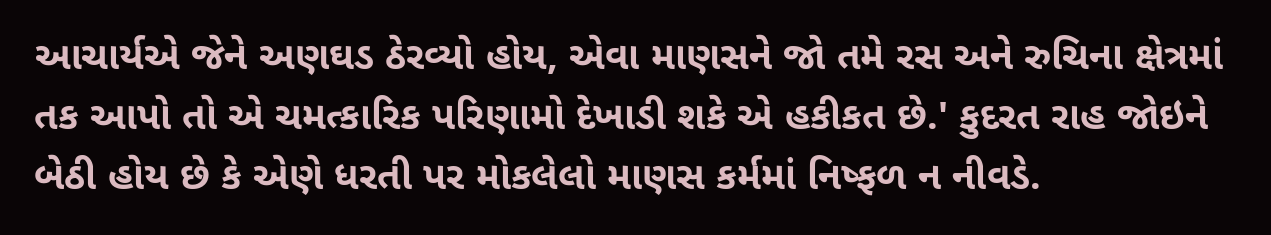આચાર્યએ જેને અણઘડ ઠેરવ્યો હોય, એવા માણસને જો તમે રસ અને રુચિના ક્ષેત્રમાં તક આપો તો એ ચમત્કારિક પરિણામો દેખાડી શકે એ હકીકત છે.' કુદરત રાહ જોઇને બેઠી હોય છે કે એણે ધરતી પર મોકલેલો માણસ કર્મમાં નિષ્ફળ ન નીવડે.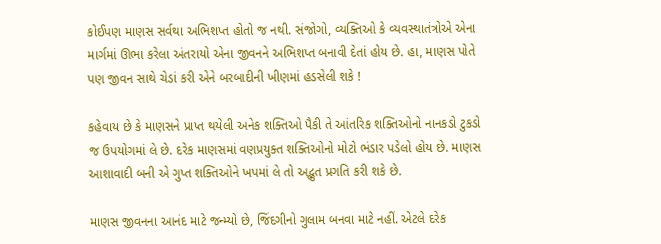કોઈપણ માણસ સર્વથા અભિશપ્ત હોતો જ નથી. સંજોગો, વ્યક્તિઓ કે વ્યવસ્થાતંત્રોએ એના માર્ગમાં ઊભા કરેલા અંતરાયો એના જીવનને અભિશપ્ત બનાવી દેતાં હોય છે. હા, માણસ પોતે પણ જીવન સાથે ચેડાં કરી એને બરબાદીની ખીણમાં હડસેલી શકે !

કહેવાય છે કે માણસને પ્રાપ્ત થયેલી અનેક શક્તિઓ પૈકી તે આંતરિક શક્તિઓનો નાનકડો ટુકડો જ ઉપયોગમાં લે છે. દરેક માણસમાં વણપ્રયુક્ત શક્તિઓનો મોટો ભંડાર પડેલો હોય છે. માણસ આશાવાદી બની એ ગુપ્ત શક્તિઓને ખપમાં લે તો અદ્ભુત પ્રગતિ કરી શકે છે.

માણસ જીવનના આનંદ માટે જન્મ્યો છે, જિંદગીનો ગુલામ બનવા માટે નહીં. એટલે દરેક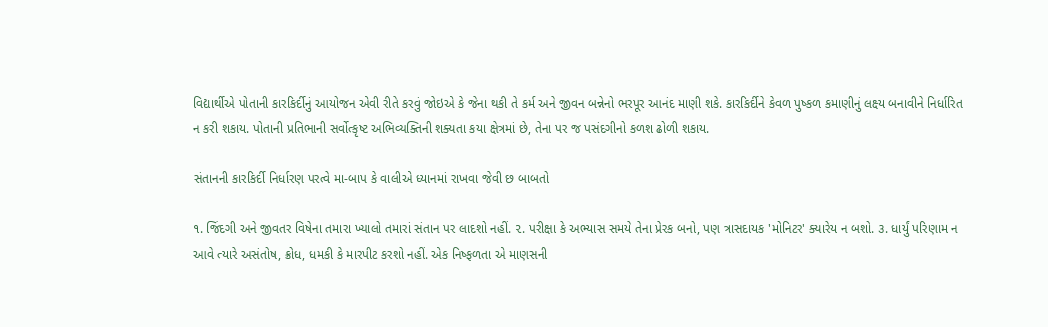વિદ્યાર્થીએ પોતાની કારકિર્દીનું આયોજન એવી રીતે કરવું જોઇએ કે જેના થકી તે કર્મ અને જીવન બન્નેનો ભરપૂર આનંદ માણી શકે. કારકિર્દીને કેવળ પુષ્કળ કમાણીનું લક્ષ્ય બનાવીને નિર્ધારિત ન કરી શકાય. પોતાની પ્રતિભાની સર્વોત્કૃષ્ટ અભિવ્યક્તિની શક્યતા કયા ક્ષેત્રમાં છે, તેના પર જ પસંદગીનો કળશ ઢોળી શકાય.

સંતાનની કારકિર્દી નિર્ધારણ પરત્વે મા-બાપ કે વાલીએ ધ્યાનમાં રાખવા જેવી છ બાબતો

૧. જિંદગી અને જીવતર વિષેના તમારા ખ્યાલો તમારાં સંતાન પર લાદશો નહીં. ૨. પરીક્ષા કે અભ્યાસ સમયે તેના પ્રેરક બનો, પણ ત્રાસદાયક 'મોનિટર' ક્યારેય ન બશો. ૩. ધાર્યું પરિણામ ન આવે ત્યારે અસંતોષ, ક્રોધ, ધમકી કે મારપીટ કરશો નહીં. એક નિષ્ફળતા એ માણસની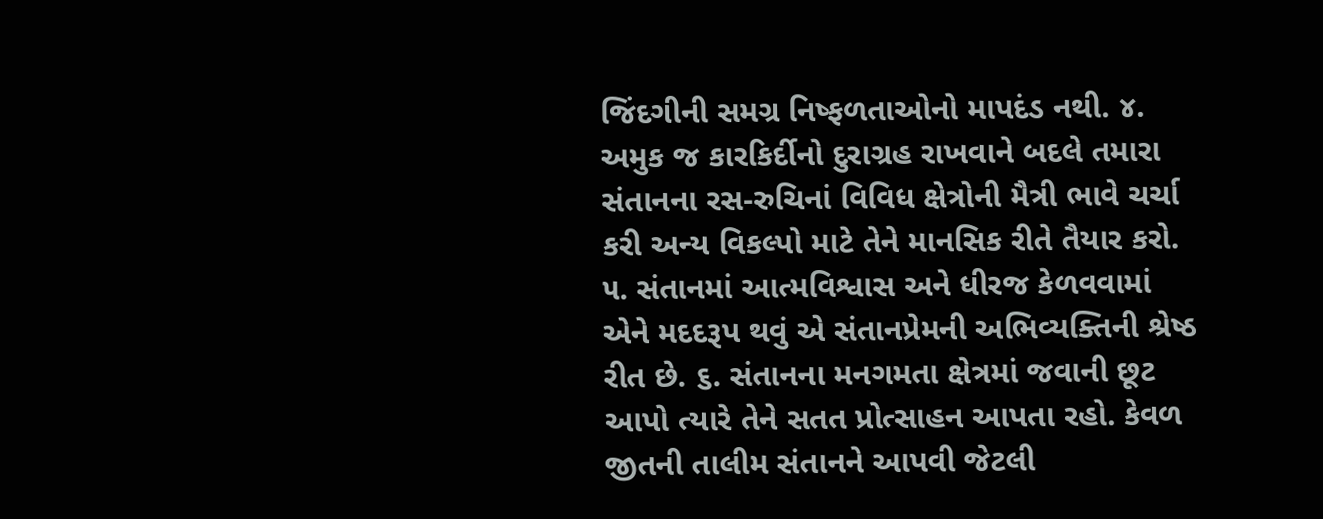જિંદગીની સમગ્ર નિષ્ફળતાઓનો માપદંડ નથી. ૪. અમુક જ કારકિર્દીનો દુરાગ્રહ રાખવાને બદલે તમારા સંતાનના રસ-રુચિનાં વિવિધ ક્ષેત્રોની મૈત્રી ભાવે ચર્ચા કરી અન્ય વિકલ્પો માટે તેને માનસિક રીતે તૈયાર કરો. ૫. સંતાનમાં આત્મવિશ્વાસ અને ધીરજ કેળવવામાં એને મદદરૂપ થવું એ સંતાનપ્રેમની અભિવ્યક્તિની શ્રેષ્ઠ રીત છે. ૬. સંતાનના મનગમતા ક્ષેત્રમાં જવાની છૂટ આપો ત્યારે તેને સતત પ્રોત્સાહન આપતા રહો. કેવળ જીતની તાલીમ સંતાનને આપવી જેટલી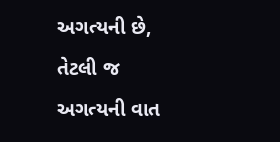અગત્યની છે, તેટલી જ અગત્યની વાત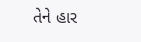તેને હાર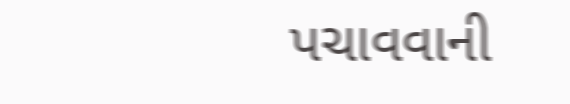પચાવવાની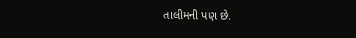તાલીમની પણ છે.